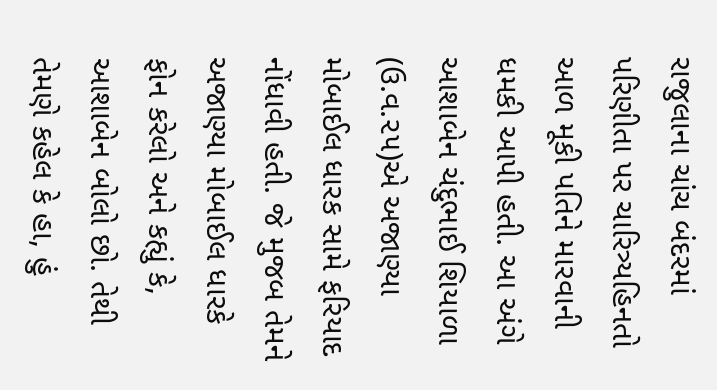રાજુલાના ચાંચ બંદરમાં પરિણીતા પર ચારિત્ર્યહિનતો આળ મૂકી પતિને મારવાની ધમકી આપી હતી. આ અંગે આશાબેન ચંદુભાઈ શિયાળા (ઉ.વ.૨૫)એ અજાણ્યા મોબાઈલ ધારક સામે ફરિયાદ નોંધાવી હતી. જે મુજબ તેમને અજાણ્યા મોબાઈલ ધારકે ફોન કરેલો અને કહ્યું કે, આશાબેન બોલો છો. તેથી તેમણે કહેલ કે હા, હું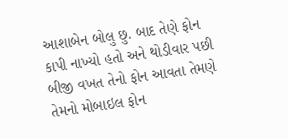આશાબેન બોલુ છુ. બાદ તેણે ફોન કાપી નાખ્યો હતો અને થોડીવાર પછી બીજી વખત તેનો ફોન આવતા તેમણે તેમનો મોબાઇલ ફોન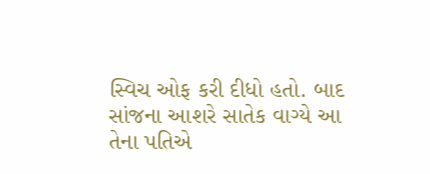સ્વિચ ઓફ કરી દીધો હતો. બાદ સાંજના આશરે સાતેક વાગ્યે આ તેના પતિએ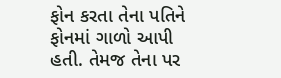ફોન કરતા તેના પતિને ફોનમાં ગાળો આપી હતી. તેમજ તેના પર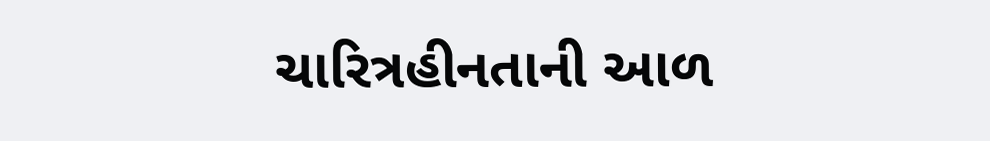ચારિત્રહીનતાની આળ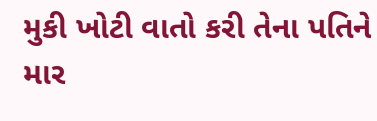મુકી ખોટી વાતો કરી તેના પતિને માર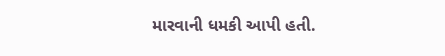મારવાની ધમકી આપી હતી.